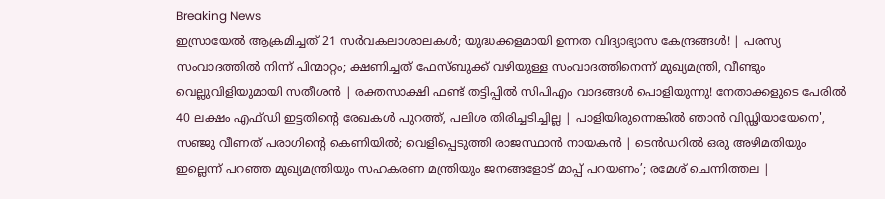Breaking News
ഇസ്രായേല്‍ ആക്രമിച്ചത് 21 സര്‍വകലാശാലകള്‍; യുദ്ധക്കളമായി ഉന്നത വിദ്യാഭ്യാസ കേന്ദ്രങ്ങള്‍! | പരസ്യ സംവാദത്തിൽ നിന്ന് പിന്മാറ്റം; ക്ഷണിച്ചത് ഫേസ്ബുക്ക് വഴിയുള്ള സംവാദത്തിനെന്ന് മുഖ്യമന്ത്രി, വീണ്ടും വെല്ലുവിളിയുമായി സതീശൻ | രക്തസാക്ഷി ഫണ്ട് തട്ടിപ്പിൽ സിപിഎം വാദങ്ങൾ പൊളിയുന്നു! നേതാക്കളുടെ പേരിൽ 40 ലക്ഷം എഫ്ഡി ഇട്ടതിന്റെ രേഖകൾ പുറത്ത്, പലിശ തിരിച്ചടിച്ചില്ല | പാളിയിരുന്നെങ്കിൽ ഞാൻ വിഡ്ഢിയായേനെ', സഞ്ജു വീണത് പരാഗിന്‍റെ കെണിയില്‍; വെളിപ്പെടുത്തി രാജസ്ഥാന്‍ നായകന്‍ | ടെൻഡറിൽ ഒരു അഴിമതിയും ഇല്ലെന്ന് പറഞ്ഞ മുഖ്യമന്ത്രിയും സഹകരണ മന്ത്രിയും ജനങ്ങളോട് മാപ്പ് പറയണം’; രമേശ് ചെന്നിത്തല |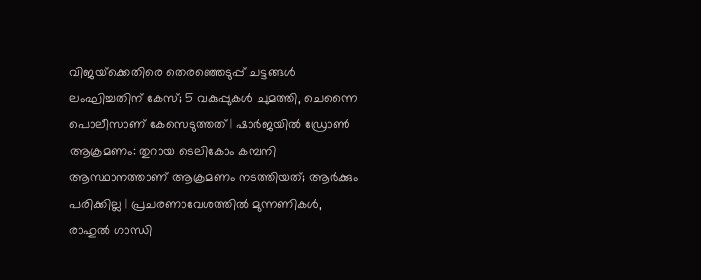വിജയ്‌ക്കെതിരെ തെരഞ്ഞെടുപ്പ് ചട്ടങ്ങൾ ലംഘിച്ചതിന് കേസ്; 5 വകുപ്പുകൾ ചുമത്തി, ചെന്നൈ പൊലീസാണ് കേസെടുത്തത് | ഷാർജയിൽ ഡ്രോൺ ആക്രമണം: തുറായ ടെലികോം കമ്പനി ആസ്ഥാനത്താണ് ആക്രമണം നടത്തിയത്; ആർക്കും പരിക്കില്ല | പ്രചരണാവേശത്തിൽ മുന്നണികൾ, രാഹുൽ ഗാന്ധി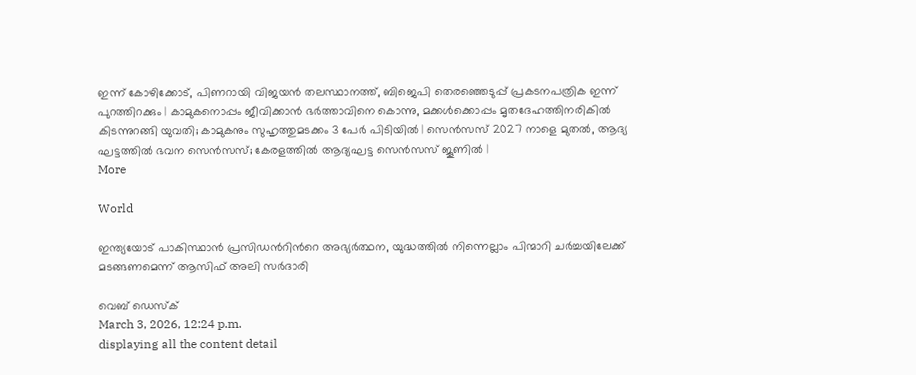ഇന്ന് കോഴിക്കോട്, പിണറായി വിജയൻ തലസ്ഥാനത്ത്, ബിജെപി തെരഞ്ഞെടുപ്പ് പ്രകടനപത്രിക ഇന്ന് പുറത്തിറക്കും | കാമുകനൊപ്പം ജീവിക്കാൻ ഭർത്താവിനെ കൊന്നു, മക്കൾക്കൊപ്പം മൃതദേഹത്തിനരികിൽ കിടന്നുറങ്ങി യുവതി; കാമുകനും സുഹൃത്തുമടക്കം 3 പേ‍ർ പിടിയിൽ | സെൻസസ് 2027 നാളെ മുതൽ, ആദ്യ ഘട്ടത്തിൽ ഭവന സെൻസസ്; കേരളത്തിൽ ആദ്യഘട്ട സെന്‍സസ് ജൂണിൽ |
More

World

ഇന്ത്യയോട് പാകിസ്ഥാൻ പ്രസിഡന്‍റിന്‍റെ അഭ്യർത്ഥന, യുദ്ധത്തിൽ നിന്നെല്ലാം പിന്മാറി ചർച്ചയിലേക്ക് മടങ്ങണമെന്ന് ആസിഫ് അലി സർദാരി

വെബ് ഡെസ്ക്
March 3, 2026, 12:24 p.m.
displaying all the content detail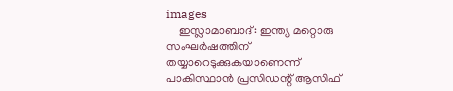images
    ഇസ്ലാമാബാദ്: ഇന്ത്യ മറ്റൊരു സംഘർഷത്തിന് തയ്യാറെടുക്കുകയാണെന്ന് പാകിസ്ഥാൻ പ്രസിഡന്റ് ആസിഫ്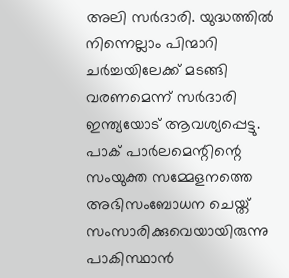അലി സർദാരി. യുദ്ധത്തിൽ നിന്നെല്ലാം പിന്മാറി ചർച്ചയിലേക്ക് മടങ്ങി വരണമെന്ന് സർദാരി ഇന്ത്യയോട് ആവശ്യപ്പെട്ടു. പാക് പാർലമെന്റിന്റെ സംയുക്ത സമ്മേളനത്തെ അഭിസംബോധന ചെയ്ത് സംസാരിക്കുവെയായിരുന്നു പാകിസ്ഥാൻ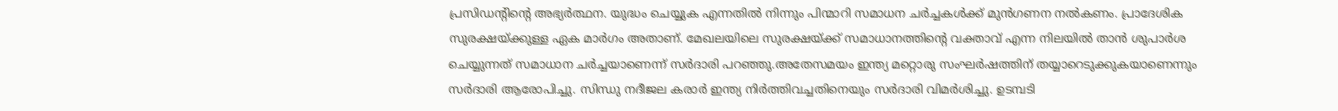പ്രസിഡന്‍റിന്‍റെ അഭ്യർത്ഥന. യുദ്ധം ചെയ്യുക എന്നതിൽ നിന്നും പിന്മാറി സമാധന ചർച്ചകൾക്ക് മുൻഗണന നൽകണം. പ്രാദേശിക സുരക്ഷയ്ക്കുള്ള ഏക മാർഗം അതാണ്. മേഖലയിലെ സുരക്ഷയ്ക്ക് സമാധാനത്തിന്റെ വക്താവ് എന്ന നിലയിൽ താൻ ശുപാർശ ചെയ്യുന്നത് സമാധാന ചർച്ചയാണെന്ന് സർദാരി പറഞ്ഞു.അതേസമയം ഇന്ത്യ മറ്റൊരു സംഘർഷത്തിന് തയ്യാറെടുക്കുകയാണെന്നും സർദാരി ആരോപിച്ചു. സിന്ധു നദീജല കരാർ ഇന്ത്യ നിർത്തിവച്ചതിനെയും സർദാരി വിമർശിച്ചു. ഉടമ്പടി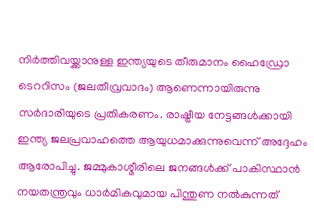നിർത്തിവയ്ക്കാനുള്ള ഇന്ത്യയുടെ തീരുമാനം ഹൈഡ്രോ ടെററിസം (ജലതീവ്രവാദം) ആണെന്നായിരുന്നു സർദാരിയുടെ പ്രതികരണം. രാഷ്ട്രീയ നേട്ടങ്ങൾക്കായി ഇന്ത്യ ജലപ്രവാഹത്തെ ആയുധമാക്കുന്നുവെന്ന് അദ്ദേഹം ആരോപിച്ചു. ജമ്മുകാശ്മീരിലെ ജനങ്ങൾക്ക് പാകിസ്ഥാൻ നയതന്ത്രവും ധാർമികവുമായ പിന്തുണ നൽകുന്നത്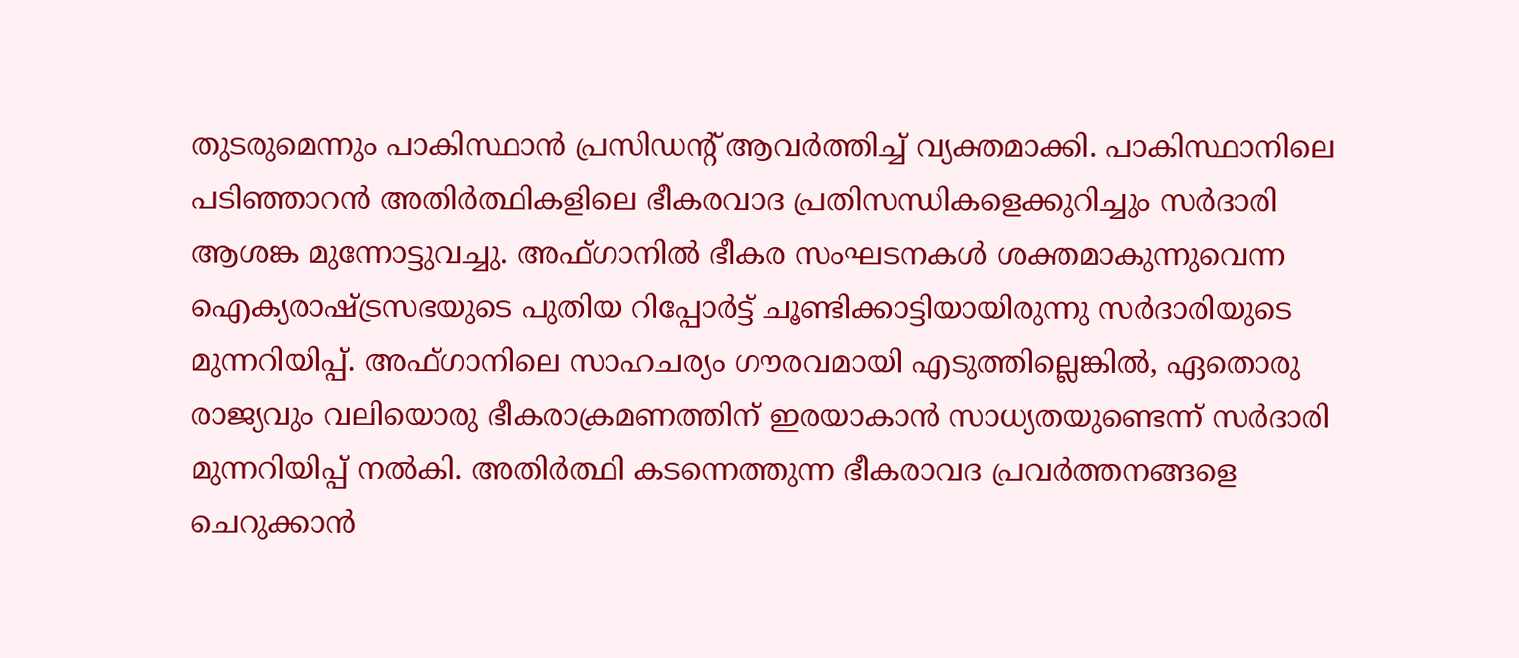തുടരുമെന്നും പാകിസ്ഥാൻ പ്രസിഡന്‍റ് ആവർത്തിച്ച് വ്യക്തമാക്കി. പാകിസ്ഥാനിലെ പടിഞ്ഞാറൻ അതിർത്ഥികളിലെ ഭീകരവാദ പ്രതിസന്ധികളെക്കുറിച്ചും സർദാരി ആശങ്ക മുന്നോട്ടുവച്ചു. അഫ്ഗാനിൽ ഭീകര സംഘടനകൾ ശക്തമാകുന്നുവെന്ന ഐക്യരാഷ്ട്രസഭയുടെ പുതിയ റിപ്പോർട്ട് ചൂണ്ടിക്കാട്ടിയായിരുന്നു സർദാരിയുടെ മുന്നറിയിപ്പ്. അഫ്ഗാനിലെ സാഹചര്യം ഗൗരവമായി എടുത്തില്ലെങ്കിൽ, ഏതൊരു രാജ്യവും വലിയൊരു ഭീകരാക്രമണത്തിന് ഇരയാകാൻ സാധ്യതയുണ്ടെന്ന് സർദാരി മുന്നറിയിപ്പ് നൽകി. അതിർത്ഥി കടന്നെത്തുന്ന ഭീകരാവദ പ്രവർത്തനങ്ങളെ ചെറുക്കാൻ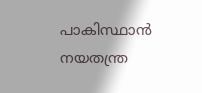പാകിസ്ഥാൻ നയതന്ത്ര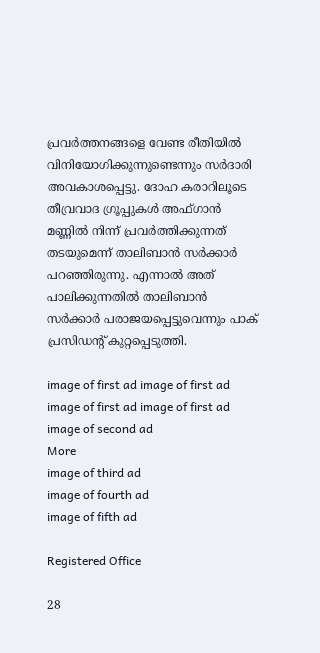പ്രവർത്തനങ്ങളെ വേണ്ട രീതിയിൽ വിനിയോഗിക്കുന്നുണ്ടെന്നും സർദാരി അവകാശപ്പെട്ടു. ദോഹ കരാറിലൂടെ തീവ്രവാദ ഗ്രൂപ്പുകൾ അഫ്ഗാൻ മണ്ണിൽ നിന്ന് പ്രവർത്തിക്കുന്നത് തടയുമെന്ന് താലിബാൻ സർക്കാർ പറഞ്ഞിരുന്നു. എന്നാൽ അത് പാലിക്കുന്നതിൽ താലിബാൻ സർക്കാർ പരാജയപ്പെട്ടുവെന്നും പാക് പ്രസിഡന്‍റ് കുറ്റപ്പെടുത്തി.

image of first ad image of first ad image of first ad image of first ad
image of second ad
More
image of third ad
image of fourth ad
image of fifth ad

Registered Office

28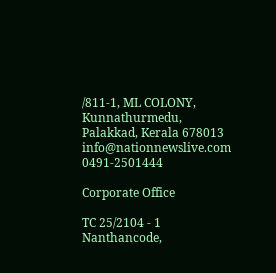/811-1, ML COLONY, Kunnathurmedu, Palakkad, Kerala 678013
info@nationnewslive.com
0491-2501444

Corporate Office

TC 25/2104 - 1 Nanthancode,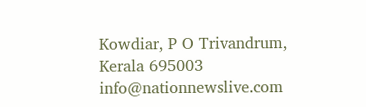Kowdiar, P O Trivandrum, Kerala 695003
info@nationnewslive.com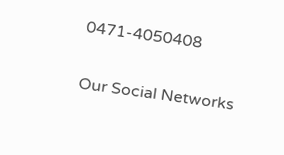0471-4050408

Our Social Networks